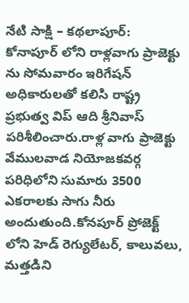నేటి సాక్షి – కథలాపూర్: కోనాపూర్ లోని రాళ్లవాగు ప్రాజెక్టు ను సోమవారం ఇరిగేషన్ అధికారులతో కలిసి రాష్ట్ర ప్రభుత్వ విప్ ఆది శ్రీనివాస్ పరిశీలించారు.రాళ్ల వాగు ప్రాజెక్టు వేములవాడ నియోజకవర్గ పరిధిలోని సుమారు 3500 ఎకరాలకు సాగు నీరు అందుతుంది.కోనపూర్ ప్రోజెక్ట్ లోని హెడ్ రెగ్యులేటర్, కాలువలు, మత్తడిని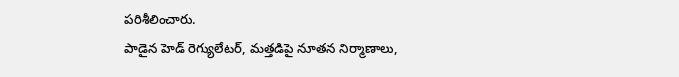పరిశీలించారు.
పాడైన హెడ్ రెగ్యులేటర్, మత్తడిపై నూతన నిర్మాణాలు,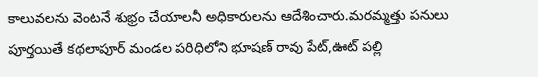కాలువలను వెంటనే శుభ్రం చేయాలనీ అధికారులను ఆదేశించారు.మరమ్మత్తు పనులు పూర్తయితే కథలాపూర్ మండల పరిధిలోని భూషణ్ రావు పేట్,ఊట్ పల్లి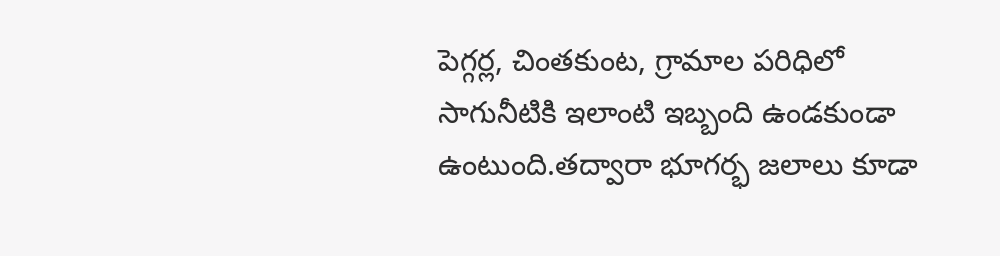పెగ్గర్ల, చింతకుంట, గ్రామాల పరిధిలో సాగునీటికి ఇలాంటి ఇబ్బంది ఉండకుండా ఉంటుంది.తద్వారా భూగర్భ జలాలు కూడా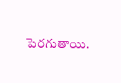పెరగుతాయి.